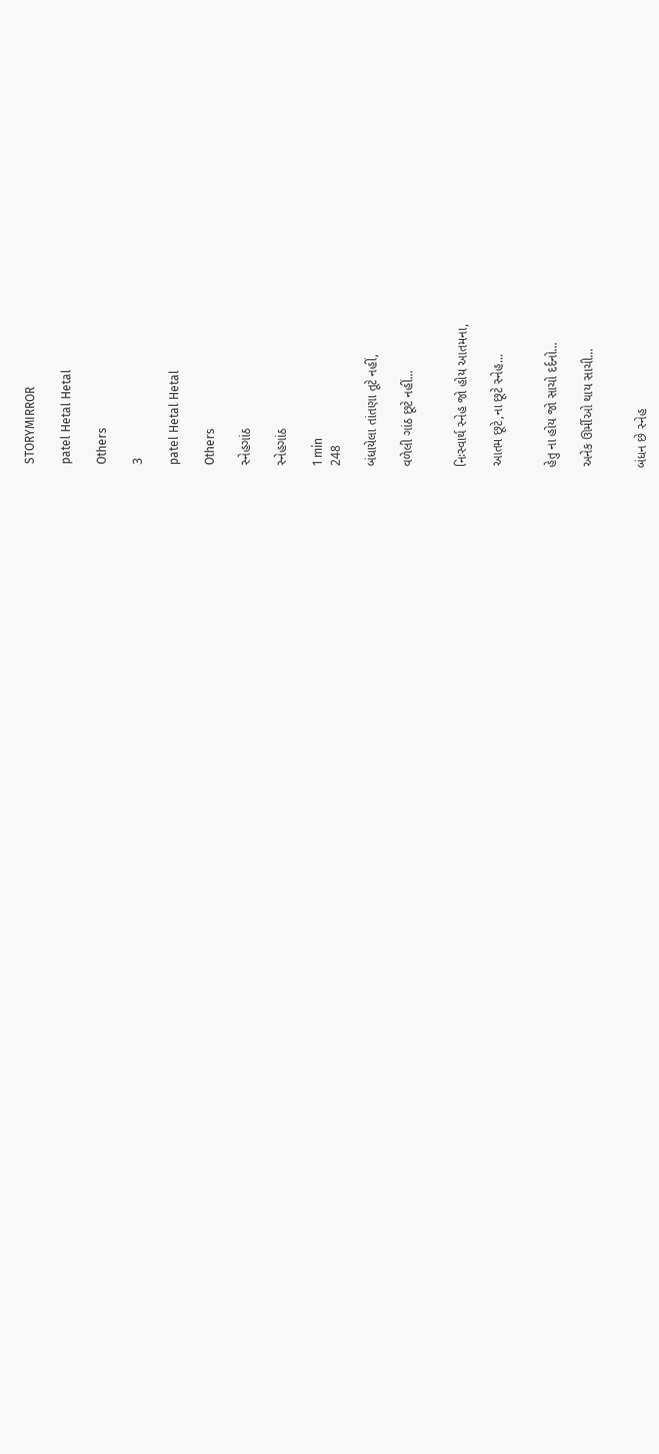STORYMIRROR

patel Hetal Hetal

Others

3

patel Hetal Hetal

Others

સ્નેહગાંઠ

સ્નેહગાંઠ

1 min
248

બંધાયેલા તાંતણા તૂટે નહીં,

વળેલી ગાંઠ છૂટે નહીં...


નિઃસ્વાર્થ સ્નેહ જો હોય આતમના,

આતમ છૂટે,ના છૂટે સ્નેહ...


હેતુ ના હોય જો સાચો દર્દનો...

અનેક ઊર્મીઓ થાય સાચી...


બંધન છે સ્નેહ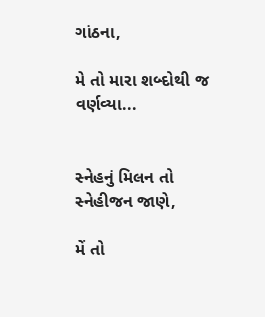ગાંઠના,

મે તો મારા શબ્દોથી જ વર્ણવ્યા...


સ્નેહનું મિલન તો સ્નેહીજન જાણે,

મેં તો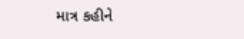માત્ર કહીને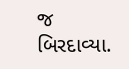જ બિરદાવ્યા.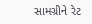સામગ્રીને રેટ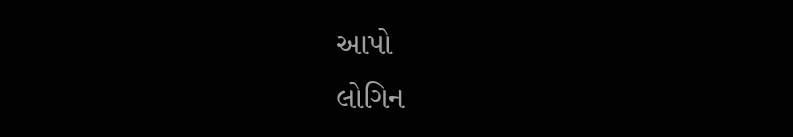આપો
લોગિન